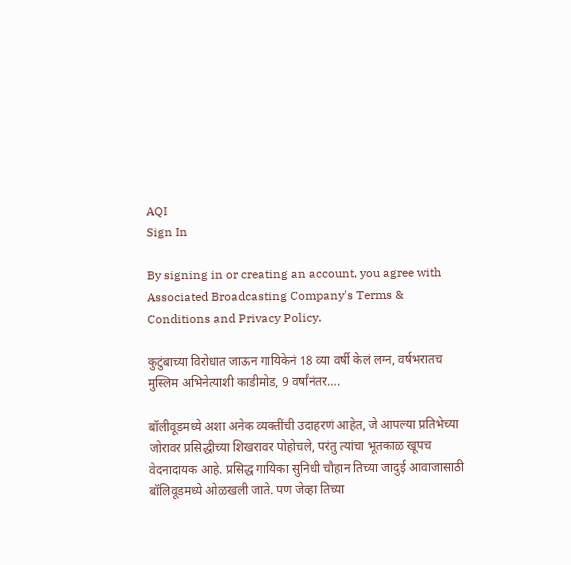AQI
Sign In

By signing in or creating an account, you agree with Associated Broadcasting Company's Terms & Conditions and Privacy Policy.

कुटुंबाच्या विरोधात जाऊन गायिकेनं 18 व्या वर्षी केलं लग्न, वर्षभरातच मुस्लिम अभिनेत्याशी काडीमोड, 9 वर्षांनंतर….

बॉलीवूडमध्ये अशा अनेक व्यक्तींची उदाहरणं आहेत, जे आपल्या प्रतिभेच्या जोरावर प्रसिद्धीच्या शिखरावर पोहोचले, परंतु त्यांचा भूतकाळ खूपच वेदनादायक आहे. प्रसिद्ध गायिका सुनिधी चौहान तिच्या जादुई आवाजासाठी बॉलिवूडमध्ये ओळखली जाते. पण जेव्हा तिच्या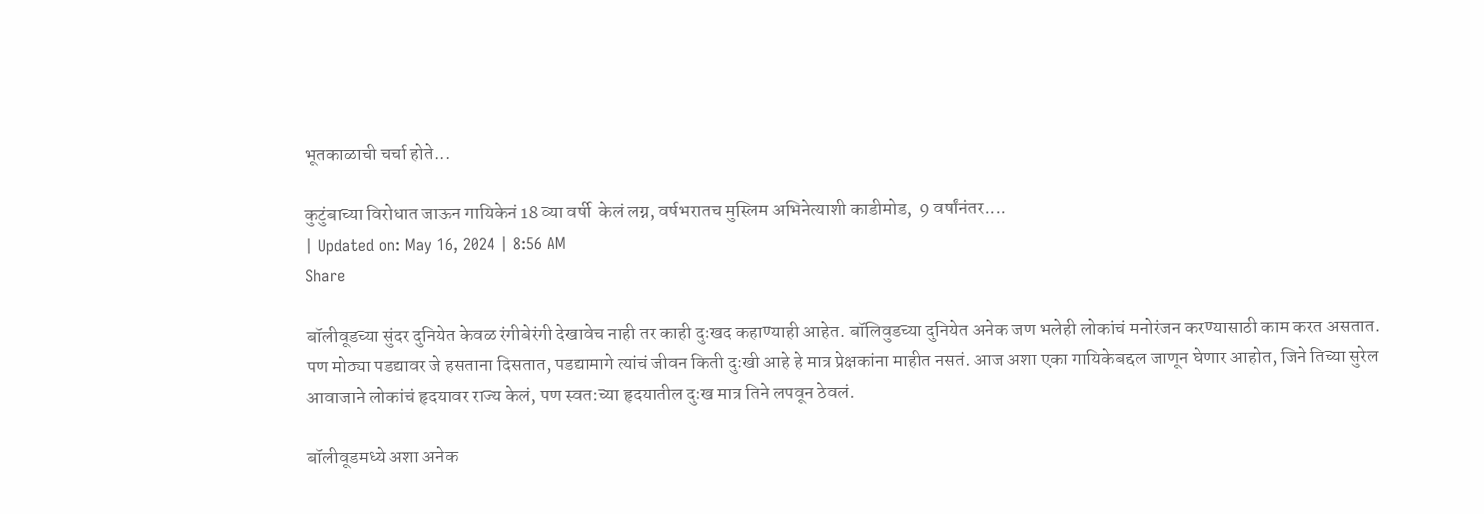भूतकाळाची चर्चा होते...

कुटुंबाच्या विरोधात जाऊन गायिकेनं 18 व्या वर्षी  केलं लग्न, वर्षभरातच मुस्लिम अभिनेत्याशी काडीमोड,  9 वर्षांनंतर....
| Updated on: May 16, 2024 | 8:56 AM
Share

बॉलीवूडच्या सुंदर दुनियेत केवळ रंगीबेरंगी देखावेच नाही तर काही दुःखद कहाण्याही आहेत. बॉलिवुडच्या दुनियेत अनेक जण भलेही लोकांचं मनोरंजन करण्यासाठी काम करत असतात. पण मोठ्या पडद्यावर जे हसताना दिसतात, पडद्यामागे त्यांचं जीवन किती दुःखी आहे हे मात्र प्रेक्षकांना माहीत नसतं. आज अशा एका गायिकेबद्दल जाणून घेणार आहोत, जिने तिच्या सुरेल आवाजाने लोकांचं हृदयावर राज्य केलं, पण स्वत:च्या हृदयातील दुःख मात्र तिने लपवून ठेवलं.

बॉलीवूडमध्ये अशा अनेक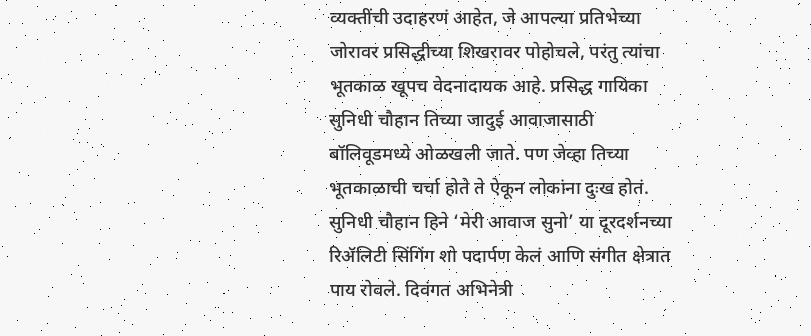व्यक्तींची उदाहरणं आहेत, जे आपल्या प्रतिभेच्या जोरावर प्रसिद्धीच्या शिखरावर पोहोचले, परंतु त्यांचा भूतकाळ खूपच वेदनादायक आहे. प्रसिद्ध गायिका सुनिधी चौहान तिच्या जादुई आवाजासाठी बॉलिवूडमध्ये ओळखली जाते. पण जेव्हा तिच्या भूतकाळाची चर्चा होते ते ऐकून लोकांना दुःख होतं. सुनिधी चौहान हिने ‘मेरी आवाज सुनो’ या दूरदर्शनच्या रिॲलिटी सिंगिंग शो पदार्पण केलं आणि संगीत क्षेत्रात पाय रोवले. दिवंगत अभिनेत्री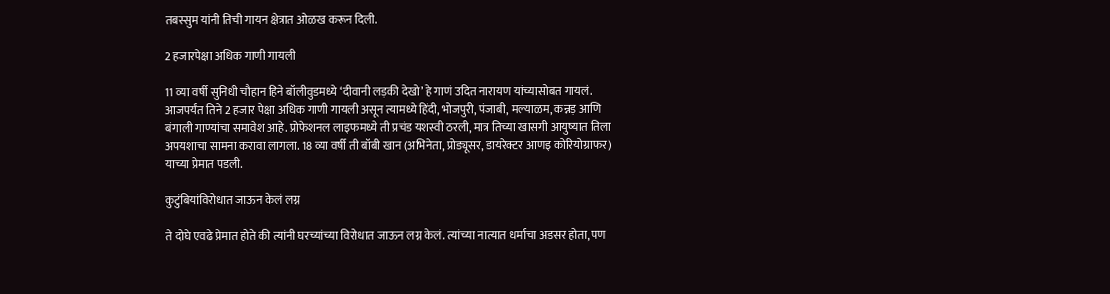तबस्सुम यांनी तिची गायन क्षेत्रात ओळख करून दिली.

2 हजारपेक्षा अधिक गाणी गायली

11 व्या वर्षी सुनिधी चौहान हिने बॉलीवुडमध्ये ‘दीवानी लड़की देखो’ हे गाणं उदित नारायण यांच्यासोबत गायलं. आजपर्यंत तिने 2 हजार पेक्षा अधिक गाणी गायली असून त्यामध्ये हिंदी, भोजपुरी, पंजाबी, मल्याळम, कन्नड़ आणि बंगाली गाण्यांचा समावेश आहे. प्रोफेशनल लाइफमध्ये ती प्रचंड यशस्वी ठरली, मात्र तिच्या खासगी आयुष्यात तिला अपयशाचा सामना करावा लागला. 18 व्या वर्षी ती बॉबी खान (अभिनेता, प्रोड्यूसर, डायरेक्टर आणइ कोरियोग्राफर) याच्या प्रेमात पडली.

कुटुंबियांविरोधात जाऊन केलं लग्न

ते दोघे एवढे प्रेमात होते की त्यांनी घरच्यांच्या विरोधात जाऊन लग्न केलं. त्यांच्या नात्यात धर्माचा अडसर होता, पण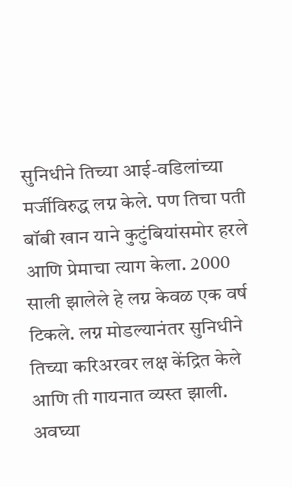सुनिधीने तिच्या आई-वडिलांच्या मर्जीविरुद्ध लग्न केले. पण तिचा पती बॉबी खान याने कुटुंबियांसमोर हरले आणि प्रेमाचा त्याग केला. 2000 साली झालेले हे लग्न केवळ एक वर्ष टिकले. लग्न मोडल्यानंतर सुनिधीने तिच्या करिअरवर लक्ष केंद्रित केले आणि ती गायनात व्यस्त झाली. अवघ्या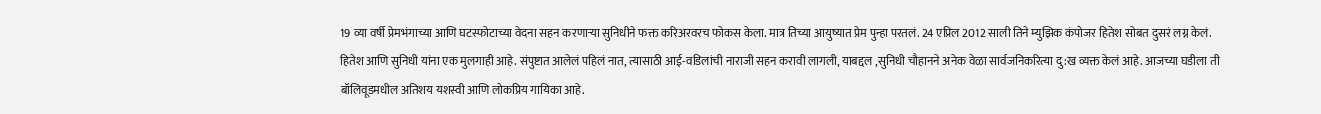19 व्या वर्षी प्रेमभंगाच्या आणि घटस्फोटाच्या वेदना सहन करणाऱ्या सुनिधीने फक्त करिअरवरच फोकस केला. मात्र तिच्या आयुष्यात प्रेम पुन्हा परतलं. 24 एप्रिल 2012 साली तिने म्युझिक कंपोजर हितेश सोबत दुसरं लग्न केलं. हितेश आणि सुनिधी यांना एक मुलगाही आहे. संपुष्टात आलेलं पहिलं नात, त्यासाठी आई-वडिलांची नाराजी सहन करावी लागली, याबद्दल ,सुनिधी चौहानने अनेक वेळा सार्वजनिकरित्या दु:ख व्यक्त केलं आहे. आजच्या घडीला ती बॉलिवूडमधील अतिशय यशस्वी आणि लोकप्रिय गायिका आहे.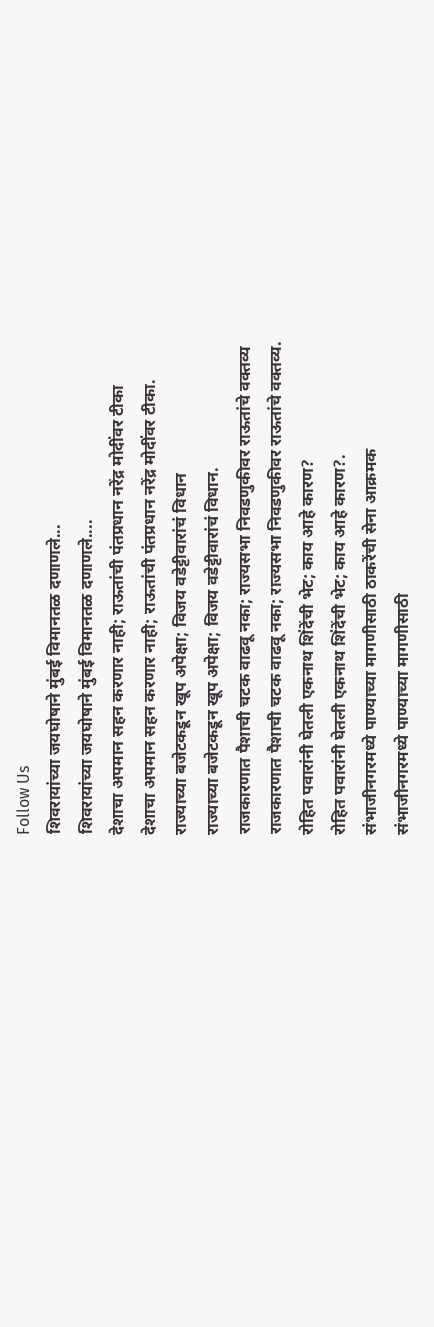Follow Us
शिवरायांच्या जयघोषाने मुंबई विमानतळ दणाणले...
शिवरायांच्या जयघोषाने मुंबई विमानतळ दणाणले....
देशाचा अपमान सहन करणार नाही; राऊतांची पंतप्रधान नरेंद्र मोदींवर टीका
देशाचा अपमान सहन करणार नाही; राऊतांची पंतप्रधान नरेंद्र मोदींवर टीका.
राज्याच्या बजेटकडून खूप अपेक्षा; विजय वडेट्टीवारांचं विधान
राज्याच्या बजेटकडून खूप अपेक्षा; विजय वडेट्टीवारांचं विधान.
राजकारणात पैशाची चटक वाढवू नका; राज्यसभा निवडणुकीवर राऊतांचे वक्तव्य
राजकारणात पैशाची चटक वाढवू नका; राज्यसभा निवडणुकीवर राऊतांचे वक्तव्य.
रोहित पवारांनी घेतली एकनाथ शिंदेंची भेट; काय आहे कारण?
रोहित पवारांनी घेतली एकनाथ शिंदेंची भेट; काय आहे कारण?.
संभाजीनगरमध्ये पाण्याच्या मागणीसाठी ठाकरेंची सेना आक्रमक
संभाजीनगरमध्ये पाण्याच्या मागणीसाठी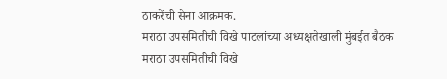ठाकरेंची सेना आक्रमक.
मराठा उपसमितीची विखे पाटलांच्या अध्यक्षतेखाली मुंबईत बैठक
मराठा उपसमितीची विखे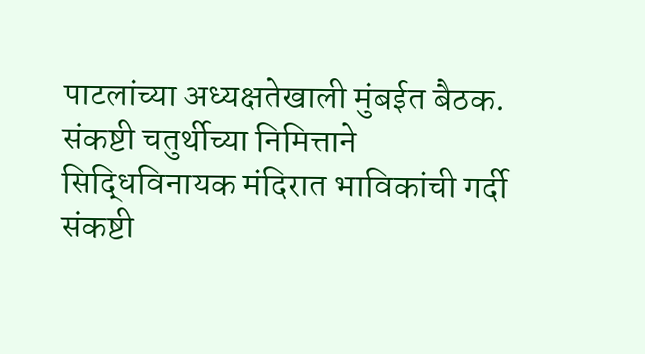पाटलांच्या अध्यक्षतेखाली मुंबईत बैठक.
संकष्टी चतुर्थीच्या निमित्ताने सिद्धिविनायक मंदिरात भाविकांची गर्दी
संकष्टी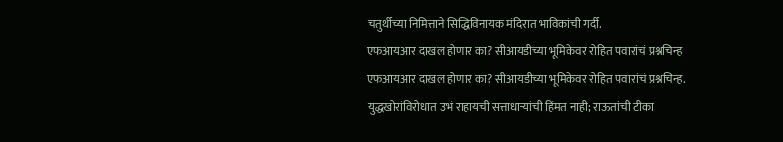चतुर्थीच्या निमित्ताने सिद्धिविनायक मंदिरात भाविकांची गर्दी.
एफआयआर दाखल होणार का? सीआयडीच्या भूमिकेवर रोहित पवारांचं प्रश्नचिन्ह
एफआयआर दाखल होणार का? सीआयडीच्या भूमिकेवर रोहित पवारांचं प्रश्नचिन्ह.
युद्धखोरांविरोधात उभं राहायची सत्ताधाऱ्यांची हिंमत नाही; राऊतांची टीका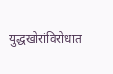युद्धखोरांविरोधात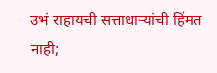उभं राहायची सत्ताधाऱ्यांची हिंमत नाही;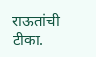राऊतांची टीका.